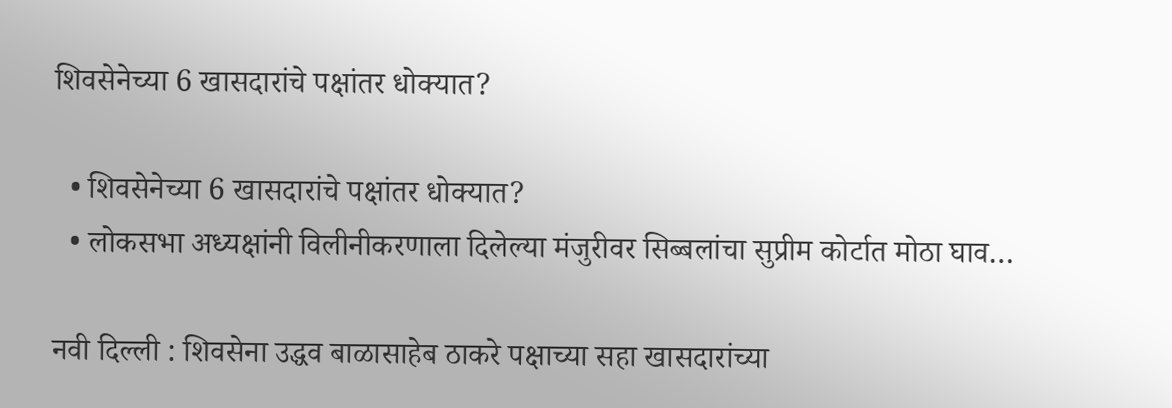शिवसेनेच्या 6 खासदारांचे पक्षांतर धोक्यात?

  • शिवसेनेच्या 6 खासदारांचे पक्षांतर धोक्यात?
  • लोकसभा अध्यक्षांनी विलीनीकरणाला दिलेल्या मंजुरीवर सिब्बलांचा सुप्रीम कोर्टात मोठा घाव…

नवी दिल्ली : शिवसेना उद्धव बाळासाहेब ठाकरे पक्षाच्या सहा खासदारांच्या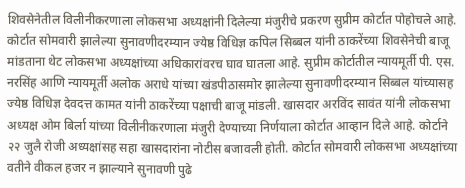शिवसेनेतील विलीनीकरणाला लोकसभा अध्यक्षांनी दिलेल्या मंजुरीचे प्रकरण सुप्रीम कोर्टात पोहोचले आहे. कोर्टात सोमवारी झालेल्या सुनावणीदरम्यान ज्येष्ठ विधिज्ञ कपिल सिब्बल यांनी ठाकरेंच्या शिवसेनेची बाजू मांडताना थेट लोकसभा अध्यक्षांच्या अधिकारांवरच घाव घातला आहे. सुप्रीम कोर्टातील न्यायमूर्ती पी. एस. नरसिंह आणि न्यायमूर्ती अलोक अराधे यांच्या खंडपीठासमोर झालेल्या सुनावणीदरम्यान सिब्बल यांच्यासह ज्येष्ठ विधिज्ञ देवदत्त कामत यांनी ठाकरेंच्या पक्षाची बाजू मांडली. खासदार अरविंद सावंत यांनी लोकसभा अध्यक्ष ओम बिर्ला यांच्या विलीनीकरणाला मंजुरी देण्याच्या निर्णयाला कोर्टात आव्हान दिले आहे. कोर्टाने २२ जुलै रोजी अध्यक्षांसह सहा खासदारांना नोटीस बजावली होती. कोर्टात सोमवारी लोकसभा अध्यक्षांच्या वतीने वीकल हजर न झाल्याने सुनावणी पुढे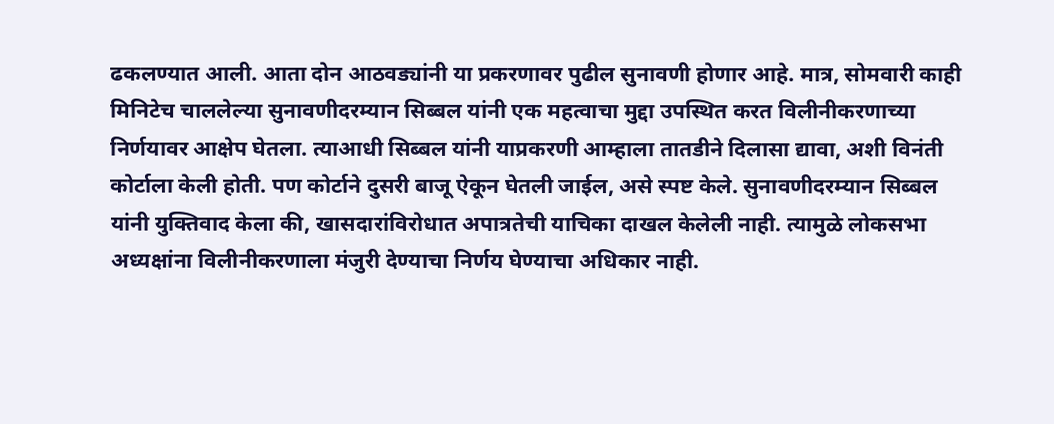ढकलण्यात आली. आता दोन आठवड्यांनी या प्रकरणावर पुढील सुनावणी होणार आहे. मात्र, सोमवारी काही मिनिटेच चाललेल्या सुनावणीदरम्यान सिब्बल यांनी एक महत्वाचा मुद्दा उपस्थित करत विलीनीकरणाच्या निर्णयावर आक्षेप घेतला. त्याआधी सिब्बल यांनी याप्रकरणी आम्हाला तातडीने दिलासा द्यावा, अशी विनंती कोर्टाला केली होती. पण कोर्टाने दुसरी बाजू ऐकून घेतली जाईल, असे स्पष्ट केले. सुनावणीदरम्यान सिब्बल यांनी युक्तिवाद केला की, खासदारांविरोधात अपात्रतेची याचिका दाखल केलेली नाही. त्यामुळे लोकसभा अध्यक्षांना विलीनीकरणाला मंजुरी देण्याचा निर्णय घेण्याचा अधिकार नाही.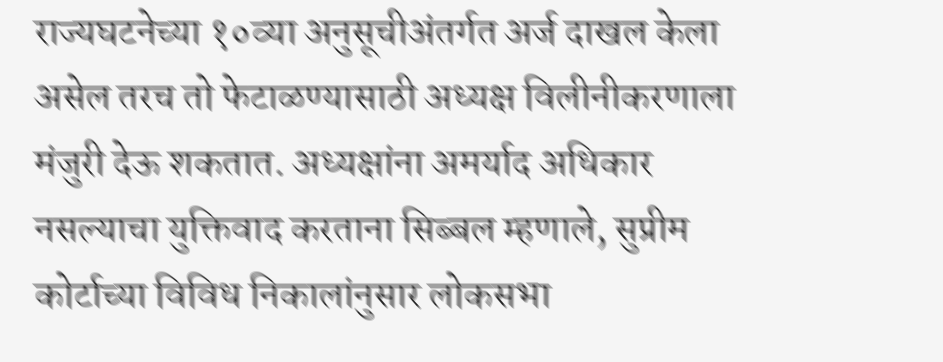राज्यघटनेच्या १०व्या अनुसूचीअंतर्गत अर्ज दाखल केला असेल तरच तो फेटाळण्यासाठी अध्यक्ष विलीनीकरणाला मंजुरी देऊ शकतात. अध्यक्षांना अमर्याद अधिकार नसल्याचा युक्तिवाद करताना सिब्बल म्हणाले, सुप्रीम कोर्टाच्या विविध निकालांनुसार लोकसभा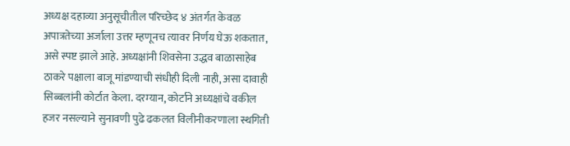अध्यक्ष दहाव्या अनुसूचीतील परिच्छेद ४ अंतर्गत केवळ अपात्रतेच्या अर्जाला उत्तर म्हणूनच त्यावर निर्णय घेऊ शकतात, असे स्पष्ट झाले आहे. अध्यक्षांनी शिवसेना उद्धव बाळासाहेब ठाकरे पक्षाला बाजू मांडण्याची संधीही दिली नाही, असा दावाही सिब्बलांनी कोर्टात केला. दरम्यान, कोर्टाने अध्यक्षांचे वकील हजर नसल्याने सुनावणी पुढे ढकलत विलीनीकरणाला स्थगिती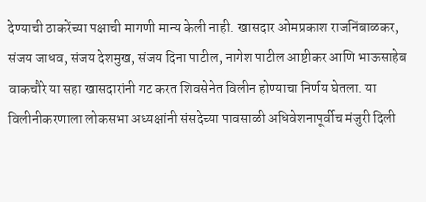देण्याची ठाकरेंच्या पक्षाची मागणी मान्य केली नाही. खासदार ओमप्रकाश राजनिंबाळकर, संजय जाधव, संजय देशमुख, संजय दिना पाटील, नागेश पाटील आष्टीकर आणि भाऊसाहेब वाकचौरे या सहा खासदारांनी गट करत शिवसेनेत विलीन होण्याचा निर्णय घेतला. या विलीनीकरणाला लोकसभा अध्यक्षांनी संसदेच्या पावसाळी अधिवेशनापूर्वीच मंजुरी दिली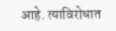आहे. त्याविरोधात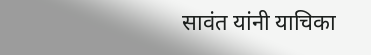सावंत यांनी याचिका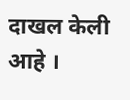दाखल केली आहे ।